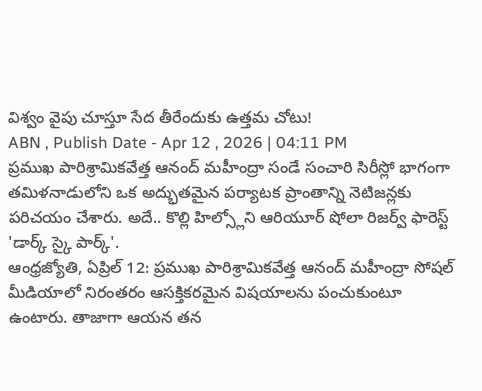విశ్వం వైపు చూస్తూ సేద తీరేందుకు ఉత్తమ చోటు!
ABN , Publish Date - Apr 12 , 2026 | 04:11 PM
ప్రముఖ పారిశ్రామికవేత్త ఆనంద్ మహీంద్రా సండే సంచారి సిరీస్లో భాగంగా తమిళనాడులోని ఒక అద్భుతమైన పర్యాటక ప్రాంతాన్ని నెటిజన్లకు పరిచయం చేశారు. అదే.. కొల్లి హిల్స్లోని ఆరియూర్ షోలా రిజర్వ్ ఫారెస్ట్ 'డార్క్ స్కై పార్క్'.
ఆంధ్రజ్యోతి, ఏప్రిల్ 12: ప్రముఖ పారిశ్రామికవేత్త ఆనంద్ మహీంద్రా సోషల్ మీడియాలో నిరంతరం ఆసక్తికరమైన విషయాలను పంచుకుంటూ ఉంటారు. తాజాగా ఆయన తన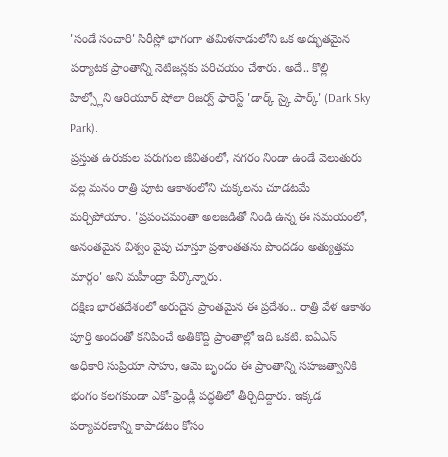'సండే సంచారి' సిరీస్లో భాగంగా తమిళనాడులోని ఒక అద్భుతమైన పర్యాటక ప్రాంతాన్ని నెటిజన్లకు పరిచయం చేశారు. అదే.. కొల్లి హిల్స్లోని ఆరియూర్ షోలా రిజర్వ్ ఫారెస్ట్ 'డార్క్ స్కై పార్క్' (Dark Sky Park).
ప్రస్తుత ఉరుకుల పరుగుల జీవితంలో, నగరం నిండా ఉండే వెలుతురు వల్ల మనం రాత్రి పూట ఆకాశంలోని చుక్కలను చూడటమే మర్చిపోయాం. 'ప్రపంచమంతా అలజడితో నిండి ఉన్న ఈ సమయంలో, అనంతమైన విశ్వం వైపు చూస్తూ ప్రశాంతతను పొందడం అత్యుత్తమ మార్గం' అని మహీంద్రా పేర్కొన్నారు.
దక్షిణ భారతదేశంలో అరుదైన ప్రాంతమైన ఈ ప్రదేశం.. రాత్రి వేళ ఆకాశం పూర్తి అందంతో కనిపించే అతికొద్ది ప్రాంతాల్లో ఇది ఒకటి. ఐఏఎస్ అధికారి సుప్రియా సాహు, ఆమె బృందం ఈ ప్రాంతాన్ని సహజత్వానికి భంగం కలగకుండా ఎకో-ఫ్రెండ్లీ పద్ధతిలో తీర్చిదిద్దారు. ఇక్కడ పర్యావరణాన్ని కాపాడటం కోసం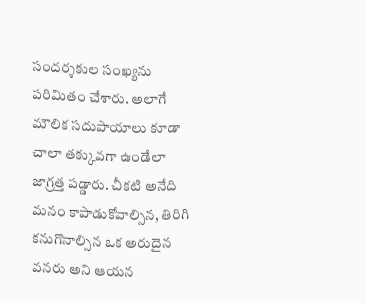సందర్శకుల సంఖ్యను పరిమితం చేశారు. అలాగే మౌలిక సదుపాయాలు కూడా చాలా తక్కువగా ఉండేలా జాగ్రత్త పడ్డారు. చీకటి అనేది మనం కాపాడుకోవాల్సిన, తిరిగి కనుగొనాల్సిన ఒక అరుదైన వనరు అని ఆయన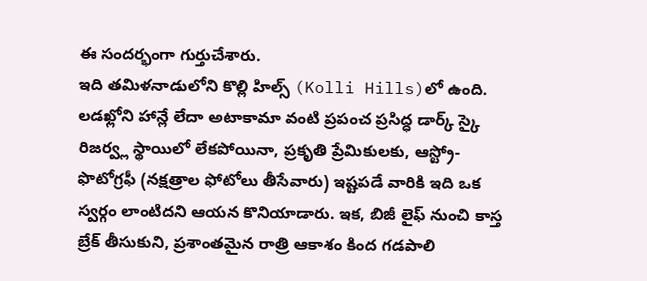ఈ సందర్భంగా గుర్తుచేశారు.
ఇది తమిళనాడులోని కొల్లి హిల్స్ (Kolli Hills)లో ఉంది. లడఖ్లోని హాన్లే లేదా అటాకామా వంటి ప్రపంచ ప్రసిద్ధ డార్క్ స్కై రిజర్వ్ల స్థాయిలో లేకపోయినా, ప్రకృతి ప్రేమికులకు, ఆస్ట్రో-ఫొటోగ్రఫీ (నక్షత్రాల ఫోటోలు తీసేవారు) ఇష్టపడే వారికి ఇది ఒక స్వర్గం లాంటిదని ఆయన కొనియాడారు. ఇక, బిజీ లైఫ్ నుంచి కాస్త బ్రేక్ తీసుకుని, ప్రశాంతమైన రాత్రి ఆకాశం కింద గడపాలి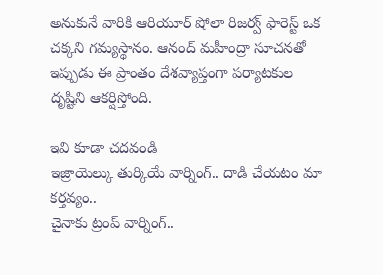అనుకునే వారికి ఆరియూర్ షోలా రిజర్వ్ ఫారెస్ట్ ఒక చక్కని గమ్యస్థానం. ఆనంద్ మహీంద్రా సూచనతో ఇప్పుడు ఈ ప్రాంతం దేశవ్యాప్తంగా పర్యాటకుల దృష్టిని ఆకర్షిస్తోంది.

ఇవి కూడా చదవండి
ఇజ్రాయెల్కు తుర్కియే వార్నింగ్.. దాడి చేయటం మా కర్తవ్యం..
చైనాకు ట్రంప్ వార్నింగ్..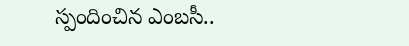స్పందించిన ఎంబసీ..